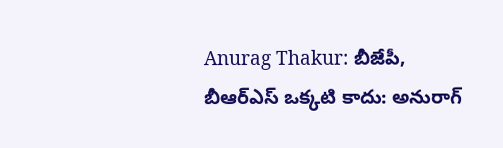Anurag Thakur: బీజేపీ, బీఆర్ఎస్ ఒక్కటి కాదు: అనురాగ్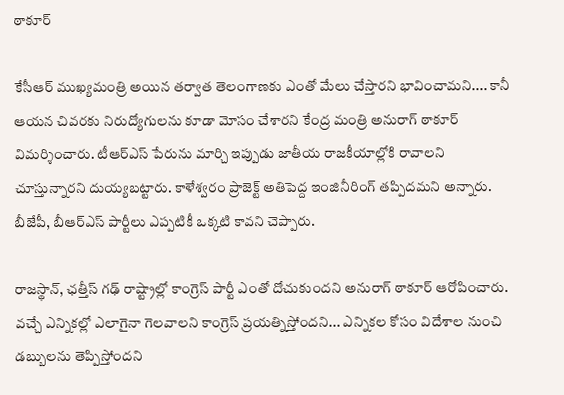ఠాకూర్‌

కేసీఆర్ ముఖ్యమంత్రి అయిన తర్వాత తెలంగాణకు ఎంతో మేలు చేస్తారని భావించామని.... కానీ ఆయన చివరకు నిరుద్యోగులను కూడా మోసం చేశారని కేంద్ర మంత్రి అనురాగ్ ఠాకూర్ విమర్శించారు. టీఆర్ఎస్ పేరును మార్చి ఇప్పుడు జాతీయ రాజకీయాల్లోకి రావాలని చూస్తున్నారని దుయ్యబట్టారు. కాళేశ్వరం ప్రాజెక్ట్ అతిపెద్ద ఇంజినీరింగ్ తప్పిదమని అన్నారు. బీజేపీ, బీఆర్ఎస్ పార్టీలు ఎప్పటికీ ఒక్కటి కావని చెప్పారు.

రాజస్థాన్, ఛత్తీస్ గఢ్ రాష్ట్రాల్లో కాంగ్రెస్ పార్టీ ఎంతో దోచుకుందని అనురాగ్ ఠాకూర్ ఆరోపించారు. వచ్చే ఎన్నికల్లో ఎలాగైనా గెలవాలని కాంగ్రెస్ ప్రయత్నిస్తోందని... ఎన్నికల కోసం విదేశాల నుంచి డబ్బులను తెప్పిస్తోందని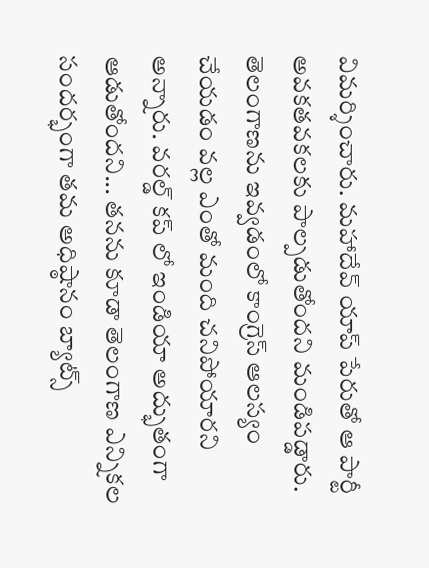విమర్శించారు. మహాదేవ్ యాప్ పేరుతో ఆ పార్టీ అవకతవకలకు పాల్పడుతోందని మండిపడ్డారు. తెలంగాణను ఇవ్వడంలో కాంగ్రెస్ ఆలస్యం చేయడం వల్ల ఎంతో మంది చనిపోయారని అన్నారు. వరల్డ్ కప్ లో ఇండియా అద్భుతంగా ఆడుతోందని... తనను కూడా తెలంగాణ ఎన్నికల సందర్భంగా తమ అధిష్ఠానం బ్యాట్స్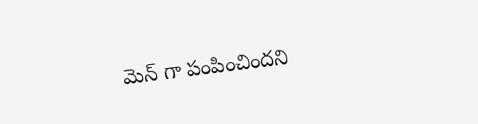మెన్ గా పంపించిందని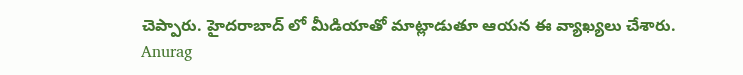చెప్పారు. హైదరాబాద్ లో మీడియాతో మాట్లాడుతూ ఆయన ఈ వ్యాఖ్యలు చేశారు.
Anurag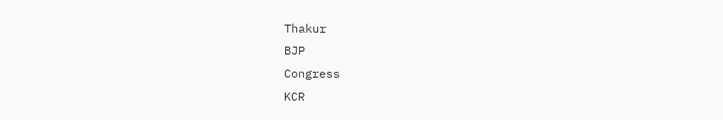Thakur
BJP
Congress
KCR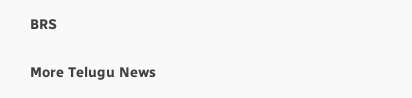BRS

More Telugu News